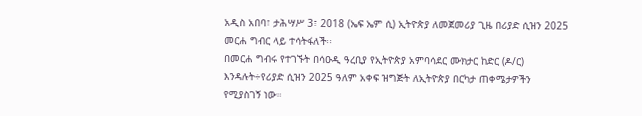አዲስ አበባ፣ ታሕሣሥ 3፣ 2018 (ኤፍ ኤም ሲ) ኢትዮጵያ ለመጀመሪያ ጊዜ በሪያድ ሲዝን 2025 መርሐ ግብር ላይ ተሳትፋለች፡፡
በመርሐ ግብሩ የተገኙት በሳዑዲ ዓረቢያ የኢትዮጵያ አምባሳደር ሙክታር ከድር (ዶ/ር) እንዳሉት÷የሪያድ ሲዝን 2025 ዓለም አቀፍ ዝግጅት ለኢትዮጵያ በርካታ ጠቀሜታዎችን የሚያስገኝ ነው።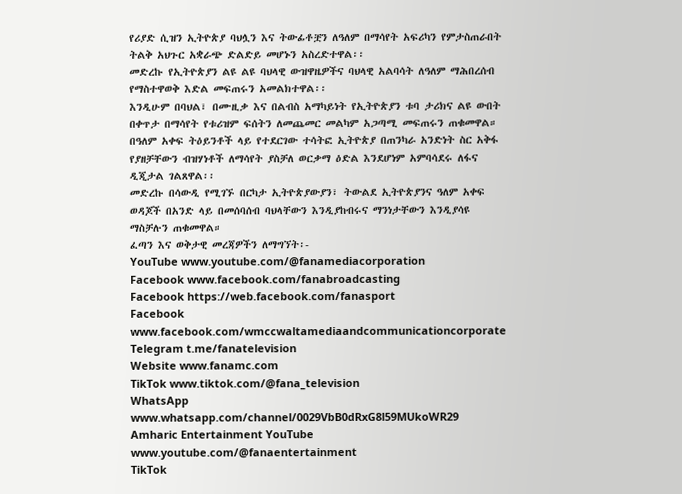የሪያድ ሲዝን ኢትዮጵያ ባህሏን እና ትውፊቶቿን ለዓለም በማሳየት አፍሪካን የምታስጠራበት ትልቅ አህጉር አቋራጭ ድልድይ መሆኑን አስረድተዋል፡፡
መድረኩ የኢትዮጵያን ልዩ ልዩ ባህላዊ ውዝዋዜዎችና ባህላዊ አልባሳት ለዓለም ማሕበረሰብ የማስተዋወቅ እድል መፍጠሩን አመልክተዋል፡፡
እንዲሁም በባህል፣ በሙዚቃ እና በልብስ አማካይነት የኢትዮጵያን ቱባ ታሪክና ልዩ ውበት በቀጥታ በማሳየት የቱሪዝም ፍሰትን ለመጨመር መልካም አጋጣሚ መፍጠሩን ጠቁመዋል።
በዓለም አቀፍ ትዕይንቶች ላይ የተደርገው ተሳትፎ ኢትዮጵያ በጠንካራ አንድነት ስር አቅፋ የያዘቻቸውን ብዝሃነቶች ለማሳየት ያስቻለ ወርቃማ ዕድል እንደሆነም አምባሳደሩ ለፋና ዲጂታል ገልጸዋል፡፡
መድረኩ በሳውዲ የሚገኙ በርካታ ኢትዮጵያውያን፣ ትውልደ ኢትዮጵያንና ዓለም አቀፍ ወዳጆች በአንድ ላይ በመሰባሰብ ባህላቸውን እንዲያከብሩና ማንነታቸውን እንዲያሳዩ ማስቻሉን ጠቁመዋል።
ፈጣን እና ወቅታዊ መረጃዎችን ለማግኘት፡-
YouTube www.youtube.com/@fanamediacorporation
Facebook www.facebook.com/fanabroadcasting
Facebook https://web.facebook.com/fanasport
Facebook www.facebook.com/wmccwaltamediaandcommunicationcorporate
Telegram t.me/fanatelevision
Website www.fanamc.com
TikTok www.tiktok.com/@fana_television
WhatsApp www.whatsapp.com/channel/0029VbB0dRxG8l59MUkoWR29
Amharic Entertainment YouTube www.youtube.com/@fanaentertainment
TikTok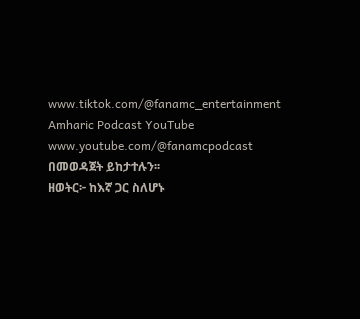www.tiktok.com/@fanamc_entertainment
Amharic Podcast YouTube www.youtube.com/@fanamcpodcast በመወዳጀት ይከታተሉን፡፡
ዘወትር፦ ከእኛ ጋር ስለሆኑ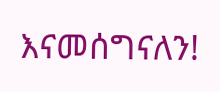እናመሰግናለን!